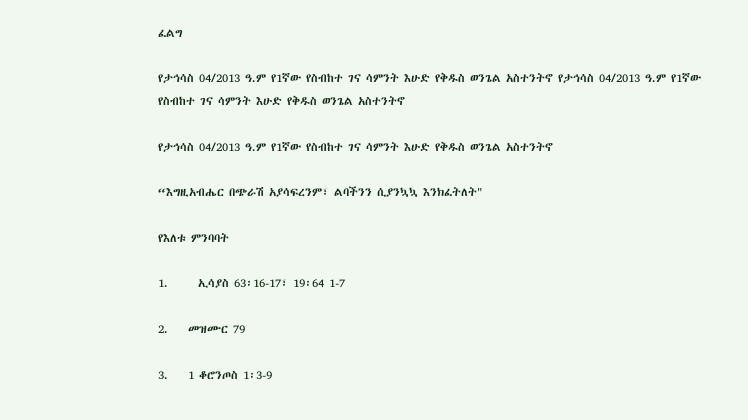ፈልግ

የታኅሳስ 04/2013 ዓ.ም የ1ኛው የስብከተ ገና ሳምንት እሁድ የቅዱስ ወንጌል አስተንትኖ የታኅሳስ 04/2013 ዓ.ም የ1ኛው የስብከተ ገና ሳምንት እሁድ የቅዱስ ወንጌል አስተንትኖ

የታኅሳስ 04/2013 ዓ.ም የ1ኛው የስብከተ ገና ሳምንት እሁድ የቅዱስ ወንጌል አስተንትኖ

“እግዚአብሔር በጭራሽ አያሳፍረንም፣ ልባችንን ሲያንኳኳ እንክፈትለት"

የእለቱ ምንባባት

1.      ኢሳያስ 63፡16-17፣ 19፡64 1-7

2.    መዝሙር 79

3.    1 ቆሮንጦስ 1፡3-9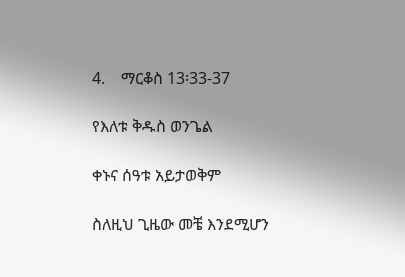4.    ማርቆስ 13፡33-37

የእለቱ ቅዱስ ወንጌል

ቀኑና ሰዓቱ አይታወቅም

ስለዚህ ጊዜው መቼ እንደሚሆን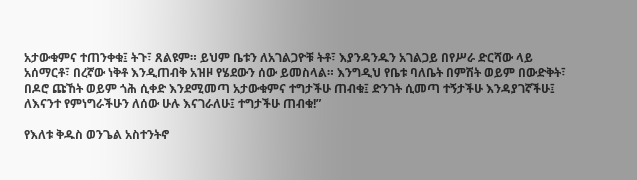አታውቁምና ተጠንቀቁ፤ ትጉ፣ ጸልዩም። ይህም ቤቱን ለአገልጋዮቹ ትቶ፣ እያንዳንዱን አገልጋይ በየሥራ ድርሻው ላይ አሰማርቶ፣ በረኛው ነቅቶ እንዲጠብቅ አዝዞ የሄደውን ሰው ይመስላል። እንግዲህ የቤቱ ባለቤት በምሽት ወይም በውድቅት፣ በዶሮ ጩኸት ወይም ጎሕ ሲቀድ እንደሚመጣ አታውቁምና ተግታችሁ ጠብቁ፤ ድንገት ሲመጣ ተኝታችሁ እንዳያገኛችሁ፤ ለእናንተ የምነግራችሁን ለሰው ሁሉ እናገራለሁ፤ ተግታችሁ ጠብቁ!”

የእለቱ ቅዱስ ወንጌል አስተንትኖ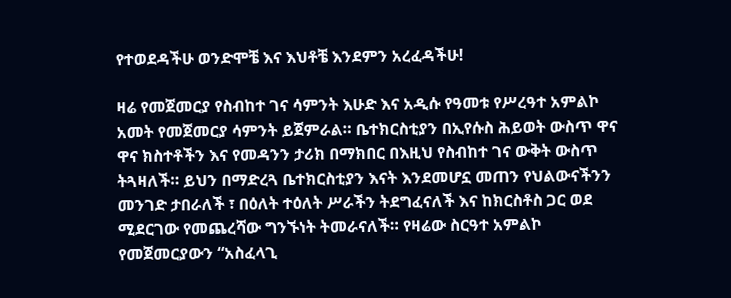የተወደዳችሁ ወንድሞቼ እና እህቶቼ እንደምን አረፈዳችሁ!

ዛሬ የመጀመርያ የስብከተ ገና ሳምንት እሁድ እና አዲሱ የዓመቱ የሥረዓተ አምልኮ አመት የመጀመርያ ሳምንት ይጀምራል። ቤተክርስቲያን በኢየሱስ ሕይወት ውስጥ ዋና ዋና ክስተቶችን እና የመዳንን ታሪክ በማክበር በእዚህ የስብከተ ገና ውቅት ውስጥ ትጓዛለች። ይህን በማድረጓ ቤተክርስቲያን እናት እንደመሆኗ መጠን የህልውናችንን መንገድ ታበራለች ፣ በዕለት ተዕለት ሥራችን ትደግፈናለች እና ከክርስቶስ ጋር ወደ ሚደርገው የመጨረሻው ግንኙነት ትመራናለች። የዛሬው ስርዓተ አምልኮ የመጀመርያውን “አስፈላጊ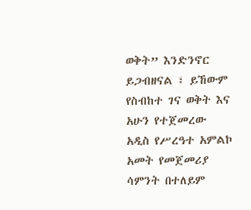ወቅት” እንድንኖር ይጋብዘናል ፣ ይኸውም የስብከተ ገና ወቅት እና አሁን የተጀመረው አዲስ የሥረዓተ አምልኮ አመት የመጀመሪያ ሳምንት በተለይም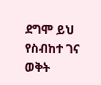ደግሞ ይህ የስብከተ ገና ወቅት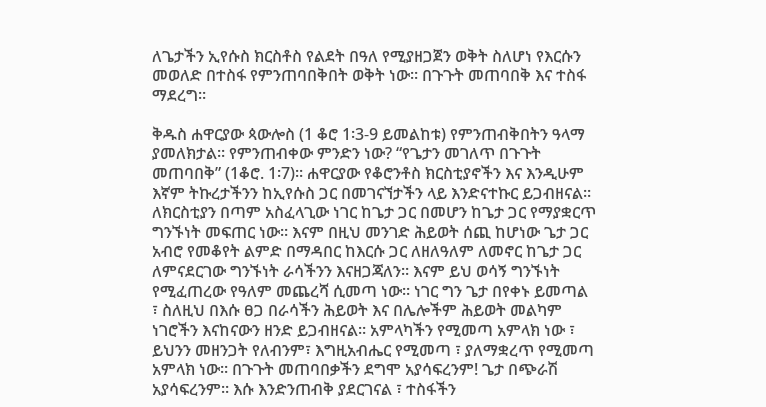ለጌታችን ኢየሱስ ክርስቶስ የልደት በዓለ የሚያዘጋጀን ወቅት ስለሆነ የእርሱን መወለድ በተስፋ የምንጠባበቅበት ወቅት ነው። በጉጉት መጠባበቅ እና ተስፋ ማደረግ።

ቅዱስ ሐዋርያው ጳውሎስ (1 ቆሮ 1፡3-9 ይመልከቱ) የምንጠብቅበትን ዓላማ ያመለክታል። የምንጠብቀው ምንድን ነው? “የጌታን መገለጥ በጉጉት መጠባበቅ” (1ቆሮ. 1፡7)። ሐዋርያው የቆሮንቶስ ክርስቲያኖችን እና እንዲሁም እኛም ትኩረታችንን ከኢየሱስ ጋር በመገናኘታችን ላይ እንድናተኩር ይጋብዘናል። ለክርስቲያን በጣም አስፈላጊው ነገር ከጌታ ጋር በመሆን ከጌታ ጋር የማያቋርጥ ግንኙነት መፍጠር ነው። እናም በዚህ መንገድ ሕይወት ሰጪ ከሆነው ጌታ ጋር አብሮ የመቆየት ልምድ በማዳበር ከእርሱ ጋር ለዘለዓለም ለመኖር ከጌታ ጋር ለምናደርገው ግንኙነት ራሳችንን እናዘጋጃለን። እናም ይህ ወሳኝ ግንኙነት የሚፈጠረው የዓለም መጨረሻ ሲመጣ ነው። ነገር ግን ጌታ በየቀኑ ይመጣል ፣ ስለዚህ በእሱ ፀጋ በራሳችን ሕይወት እና በሌሎችም ሕይወት መልካም ነገሮችን እናከናውን ዘንድ ይጋብዘናል። አምላካችን የሚመጣ አምላክ ነው ፣ ይህንን መዘንጋት የለብንም፣ እግዚአብሔር የሚመጣ ፣ ያለማቋረጥ የሚመጣ አምላክ ነው። በጉጉት መጠባበቃችን ደግሞ አያሳፍረንም! ጌታ በጭራሽ አያሳፍረንም። እሱ እንድንጠብቅ ያደርገናል ፣ ተስፋችን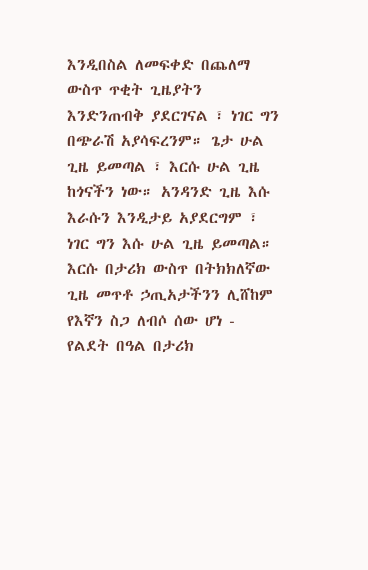እንዲበስል ለመፍቀድ በጨለማ ውስጥ ጥቂት ጊዜያትን እንድንጠብቅ ያደርገናል ፣ ነገር ግን በጭራሽ አያሳፍረንም። ጌታ ሁል ጊዜ ይመጣል ፣ እርሱ ሁል ጊዜ ከጎናችን ነው። አንዳንድ ጊዜ እሱ እራሱን እንዲታይ አያደርግም ፣ ነገር ግን እሱ ሁል ጊዜ ይመጣል።  እርሱ በታሪክ ውስጥ በትክክለኛው ጊዜ መጥቶ ኃጢአታችንን ሊሸከም የእኛን ስጋ ለብሶ ሰው ሆነ - የልደት በዓል በታሪክ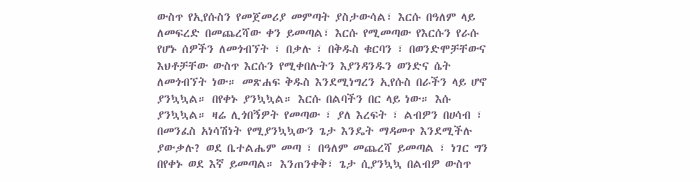ውስጥ የኢየሱስን የመጀመሪያ መምጣት ያስታውሳል፣ እርሱ በዓለም ላይ ለመፍረድ በመጨረሻው ቀን ይመጣል፣ እርሱ የሚመጣው የእርሱን የራሱ የሆኑ ሰዎችን ለመጎብኘት ፣ በቃሉ ፣ በቅዱስ ቁርባን ፣ በወንድሞቻቸውና እህቶቻቸው ውስጥ እርሱን የሚቀበሉትን እያንዳንዱን ወንድና ሴት ለመጎብኘት ነው። መጽሐፍ ቅዱስ እንደሚነግረን ኢየሱስ በራችን ላይ ሆኖ ያንኳኳል። በየቀኑ ያንኳኳል። እርሱ በልባችን በር ላይ ነው። እሱ ያንኳኳል። ዛሬ ሊጎበኝዎት የመጣው ፣ ያለ እረፍት ፣ ልብዎን በሀሳብ ፣ በመንፈስ አነሳሽነት የሚያንኳኳውን ጌታ እንዴት ማዳመጥ እንደሚችሉ ያውቃሉ? ወደ ቤተልሔም መጣ ፣ በዓለም መጨረሻ ይመጣል ፣ ነገር ግን በየቀኑ ወደ እኛ ይመጣል። እንጠንቀቅ፣ ጌታ ሲያንኳኳ በልብዎ ውስጥ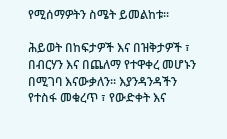የሚሰማዎትን ስሜት ይመልከቱ።

ሕይወት በከፍታዎች እና በዝቅታዎች ፣ በብርሃን እና በጨለማ የተዋቀረ መሆኑን በሚገባ እናውቃለን። እያንዳንዳችን የተስፋ መቁረጥ ፣ የውድቀት እና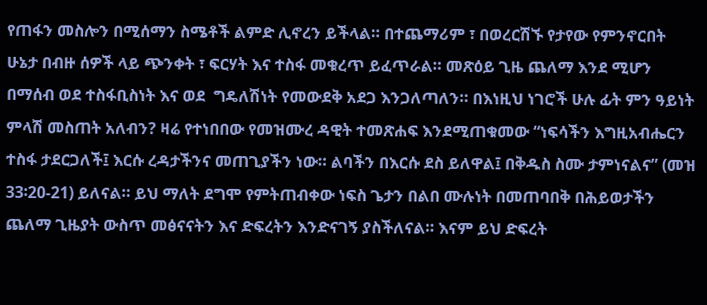የጠፋን መስሎን በሚሰማን ስሜቶች ልምድ ሊኖረን ይችላል። በተጨማሪም ፣ በወረርሽኙ የታየው የምንኖርበት ሁኔታ በብዙ ሰዎች ላይ ጭንቀት ፣ ፍርሃት እና ተስፋ መቁረጥ ይፈጥራል። መጽዕይ ጊዜ ጨለማ እንደ ሚሆን በማሰብ ወደ ተስፋቢስነት እና ወደ  ግዴለሽነት የመውደቅ አደጋ እንጋለጣለን። በእነዚህ ነገሮች ሁሉ ፊት ምን ዓይነት ምላሽ መስጠት አለብን? ዛሬ የተነበበው የመዝሙረ ዳዊት ተመጽሐፍ እንደሚጠቁመው “ነፍሳችን እግዚአብሔርን ተስፋ ታደርጋለች፤ እርሱ ረዳታችንና መጠጊያችን ነው። ልባችን በእርሱ ደስ ይለዋል፤ በቅዱስ ስሙ ታምነናልና” (መዝ 33፡20-21) ይለናል። ይህ ማለት ደግሞ የምትጠብቀው ነፍስ ጌታን በልበ ሙሉነት በመጠባበቅ በሕይወታችን ጨለማ ጊዜያት ውስጥ መፅናናትን እና ድፍረትን እንድናገኝ ያስችለናል። እናም ይህ ድፍረት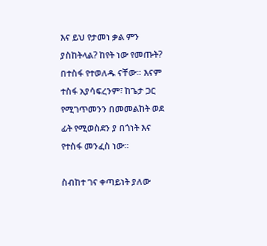እና ይህ የታመነ ቃል ምን ያስከትላል? ከየት ነው የመጡት? በተስፋ የተወለዱ ናቸው። እናም ተስፋ አያሳፍረንም፣ ከጌታ ጋር የሚገጥመንን በመመልከት ወደ ፊት የሚወስደን ያ በጎነት እና የተስፋ መንፈስ ነው።

ስብከተ ገና ቀጣይነት ያለው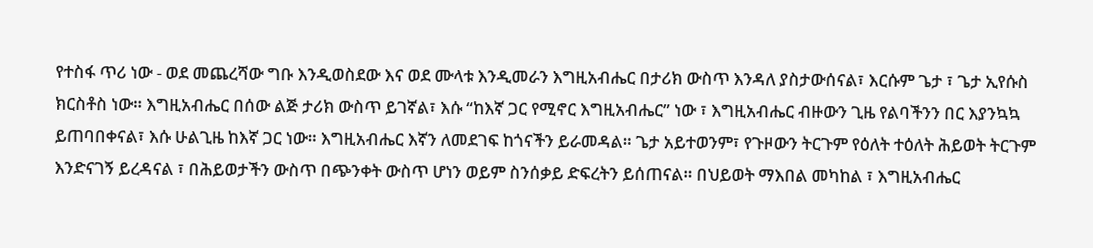የተስፋ ጥሪ ነው - ወደ መጨረሻው ግቡ እንዲወስደው እና ወደ ሙላቱ እንዲመራን እግዚአብሔር በታሪክ ውስጥ እንዳለ ያስታውሰናል፣ እርሱም ጌታ ፣ ጌታ ኢየሱስ ክርስቶስ ነው። እግዚአብሔር በሰው ልጅ ታሪክ ውስጥ ይገኛል፣ እሱ “ከእኛ ጋር የሚኖር እግዚአብሔር” ነው ፣ እግዚአብሔር ብዙውን ጊዜ የልባችንን በር እያንኳኳ ይጠባበቀናል፣ እሱ ሁልጊዜ ከእኛ ጋር ነው። እግዚአብሔር እኛን ለመደገፍ ከጎናችን ይራመዳል። ጌታ አይተወንም፣ የጉዞውን ትርጉም የዕለት ተዕለት ሕይወት ትርጉም እንድናገኝ ይረዳናል ፣ በሕይወታችን ውስጥ በጭንቀት ውስጥ ሆነን ወይም ስንሰቃይ ድፍረትን ይሰጠናል። በህይወት ማእበል መካከል ፣ እግዚአብሔር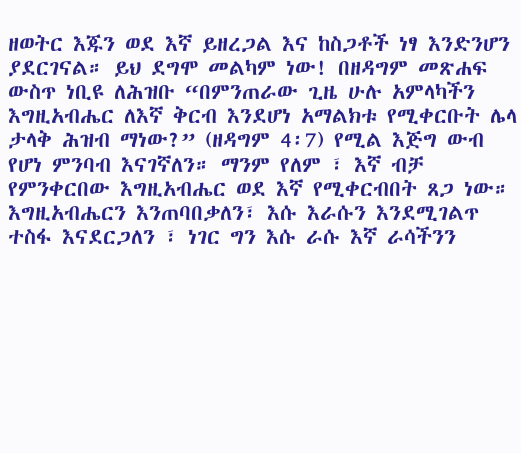ዘወትር እጁን ወደ እኛ ይዘረጋል እና ከስጋቶች ነፃ እንድንሆን ያደርገናል። ይህ ደግሞ መልካም ነው! በዘዳግም መጽሐፍ ውስጥ ነቢዩ ለሕዝቡ “በምንጠራው ጊዜ ሁሉ አምላካችን እግዚአብሔር ለእኛ ቅርብ እንደሆነ አማልክቱ የሚቀርቡት ሌላ ታላቅ ሕዝብ ማነው?” (ዘዳግም 4፡7) የሚል እጅግ ውብ የሆነ ምንባብ እናገኛለን። ማንም የለም ፣ እኛ ብቻ የምንቀርበው እግዚአብሔር ወደ እኛ የሚቀርብበት ጸጋ ነው። እግዚአብሔርን እንጠባበቃለን፣ እሱ እራሱን እንደሚገልጥ ተስፋ እናደርጋለን ፣ ነገር ግን እሱ ራሱ እኛ ራሳችንን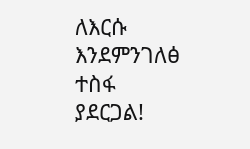ለእርሱ እንደምንገለፅ ተስፋ ያደርጋል!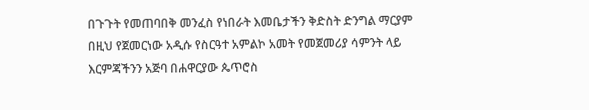በጉጉት የመጠባበቅ መንፈስ የነበራት እመቤታችን ቅድስት ድንግል ማርያም በዚህ የጀመርነው አዲሱ የስርዓተ አምልኮ አመት የመጀመሪያ ሳምንት ላይ እርምጃችንን አጅባ በሐዋርያው ጴጥሮስ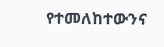የተመለከተውንና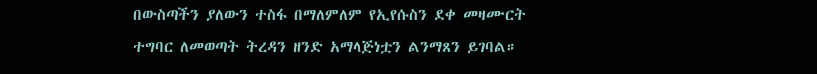በውስጣችን ያለውን ተስፋ በማለምለም የኢየሱስን ደቀ መዛሙርት ተግባር ለመወጣት ትረዳን ዘንድ አማላጅነቷን ልንማጸን ይገባል።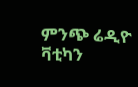ምንጭ ሬዲዮ ቫቲካን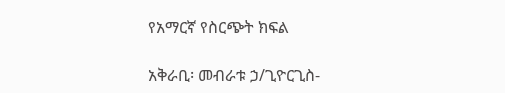የአማርኛ የስርጭት ክፍል

አቅራቢ፡ መብራቱ ኃ/ጊዮርጊስ-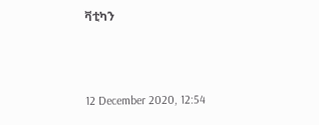ቫቲካን



12 December 2020, 12:54